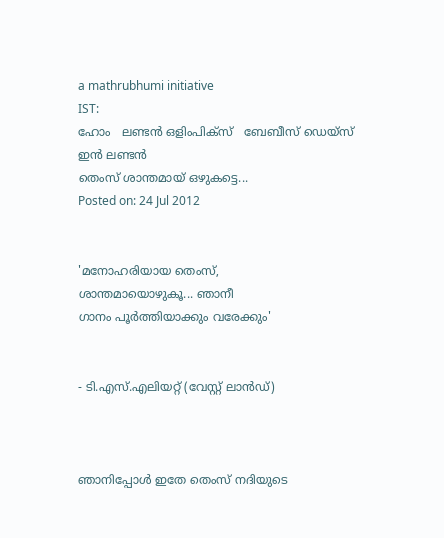a mathrubhumi initiative
IST:
ഹോം   ലണ്ടന്‍ ഒളിംപിക്‌സ്‌   ബേബീസ് ഡെയ്‌സ് ഇന്‍ ലണ്ടന്‍
തെംസ് ശാന്തമായ് ഒഴുകട്ടെ...
Posted on: 24 Jul 2012


'മനോഹരിയായ തെംസ്,
ശാന്തമായൊഴുകൂ... ഞാനീ
ഗാനം പൂര്‍ത്തിയാക്കും വരേക്കും'


- ടി.എസ്.എലിയറ്റ് (വേസ്റ്റ് ലാന്‍ഡ്)



ഞാനിപ്പോള്‍ ഇതേ തെംസ് നദിയുടെ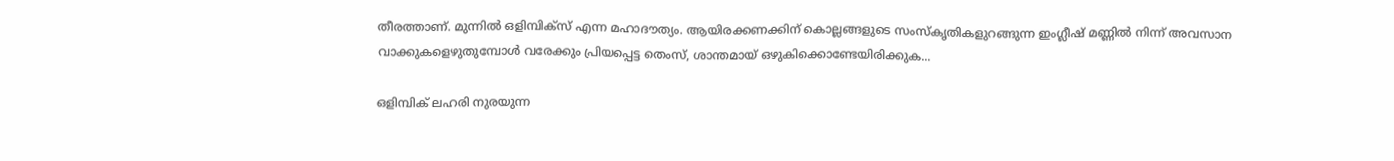തീരത്താണ്. മുന്നില്‍ ഒളിമ്പിക്‌സ് എന്ന മഹാദൗത്യം. ആയിരക്കണക്കിന് കൊല്ലങ്ങളുടെ സംസ്‌കൃതികളുറങ്ങുന്ന ഇംഗ്ലീഷ് മണ്ണില്‍ നിന്ന് അവസാന വാക്കുകളെഴുതുമ്പോള്‍ വരേക്കും പ്രിയപ്പെട്ട തെംസ്, ശാന്തമായ് ഒഴുകിക്കൊണ്ടേയിരിക്കുക...

ഒളിമ്പിക് ലഹരി നുരയുന്ന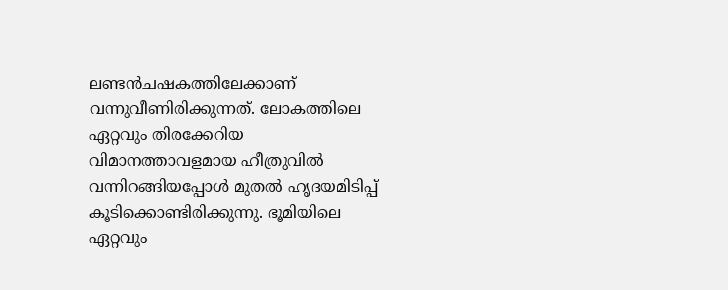ലണ്ടന്‍ചഷകത്തിലേക്കാണ് വന്നുവീണിരിക്കുന്നത്. ലോകത്തിലെ ഏറ്റവും തിരക്കേറിയ വിമാനത്താവളമായ ഹീത്രുവില്‍ വന്നിറങ്ങിയപ്പോള്‍ മുതല്‍ ഹൃദയമിടിപ്പ് കൂടിക്കൊണ്ടിരിക്കുന്നു. ഭൂമിയിലെ ഏറ്റവും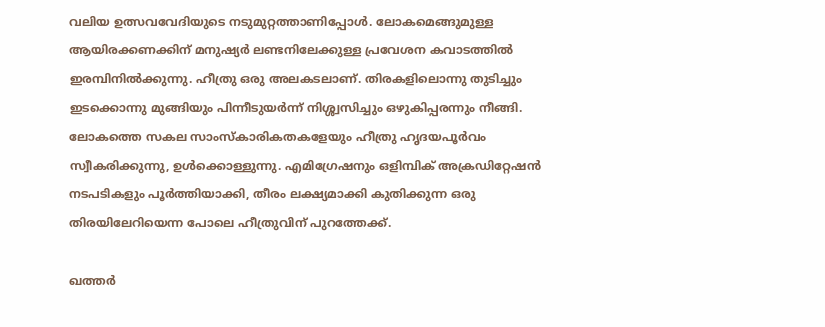വലിയ ഉത്സവവേദിയുടെ നടുമുറ്റത്താണിപ്പോള്‍. ലോകമെങ്ങുമുള്ള ആയിരക്കണക്കിന് മനുഷ്യര്‍ ലണ്ടനിലേക്കുള്ള പ്രവേശന കവാടത്തില്‍ ഇരമ്പിനില്‍ക്കുന്നു. ഹീത്രു ഒരു അലകടലാണ്. തിരകളിലൊന്നു തുടിച്ചും ഇടക്കൊന്നു മുങ്ങിയും പിന്നീടുയര്‍ന്ന് നിശ്ശ്വസിച്ചും ഒഴുകിപ്പരന്നും നീങ്ങി. ലോകത്തെ സകല സാംസ്‌കാരികതകളേയും ഹീത്രു ഹൃദയപൂര്‍വം സ്വീകരിക്കുന്നു, ഉള്‍ക്കൊള്ളുന്നു. എമിഗ്രേഷനും ഒളിമ്പിക് അക്രഡിറ്റേഷന്‍ നടപടികളും പൂര്‍ത്തിയാക്കി, തീരം ലക്ഷ്യമാക്കി കുതിക്കുന്ന ഒരു തിരയിലേറിയെന്ന പോലെ ഹീത്രുവിന് പുറത്തേക്ക്.

ഖത്തര്‍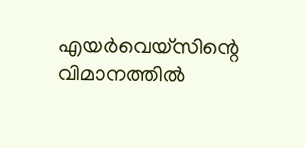എയര്‍വെയ്‌സിന്റെ വിമാനത്തില്‍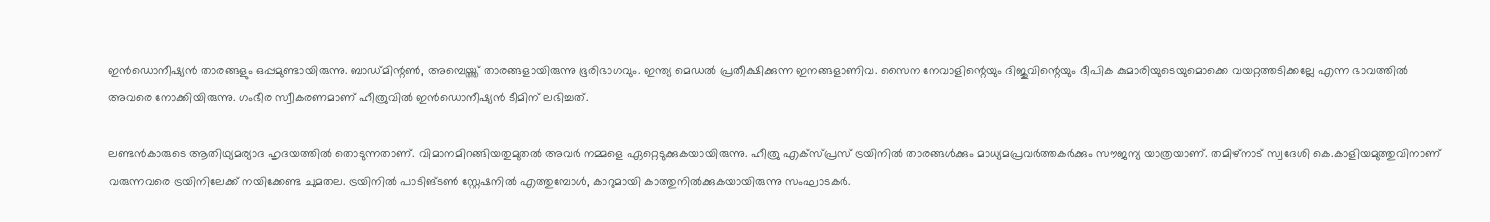ഇന്‍ഡൊനീഷ്യന്‍ താരങ്ങളും ഒപ്പമുണ്ടായിരുന്നു. ബാഡ്മിന്റണ്‍, അമ്പെയ്ത്ത് താരങ്ങളായിരുന്നു ഭൂരിഭാഗവും. ഇന്ത്യ മെഡല്‍ പ്രതീക്ഷിക്കുന്ന ഇനങ്ങളാണിവ. സൈന നേവാളിന്റെയും ദിജുവിന്റെയും ദീപിക കുമാരിയുടെയുമൊക്കെ വയറ്റത്തടിക്കല്ലേ എന്ന ഭാവത്തില്‍ അവരെ നോക്കിയിരുന്നു. ഗംഭീര സ്വീകരണമാണ് ഹീത്രുവില്‍ ഇന്‍ഡൊനീഷ്യന്‍ ടീമിന് ലഭിച്ചത്.

ലണ്ടന്‍കാരുടെ ആതിഥ്യമര്യാദ ഹൃദയത്തില്‍ തൊടുന്നതാണ്. വിമാനമിറങ്ങിയതുമുതല്‍ അവര്‍ നമ്മളെ ഏറ്റെടുക്കുകയായിരുന്നു. ഹീത്രു എക്‌സ്പ്രസ് ട്രയിനില്‍ താരങ്ങള്‍ക്കും മാധ്യമപ്രവര്‍ത്തകര്‍ക്കും സൗജന്യ യാത്രയാണ്. തമിഴ്‌നാട് സ്വദേശി കെ.കാളിയമുത്തുവിനാണ് വരുന്നവരെ ട്രയിനിലേക്ക് നയിക്കേണ്ട ചുമതല. ട്രയിനില്‍ പാടിങ്ടണ്‍ സ്റ്റേഷനില്‍ എത്തുമ്പോള്‍, കാറുമായി കാത്തുനില്‍ക്കുകയായിരുന്നു സംഘാടകര്‍.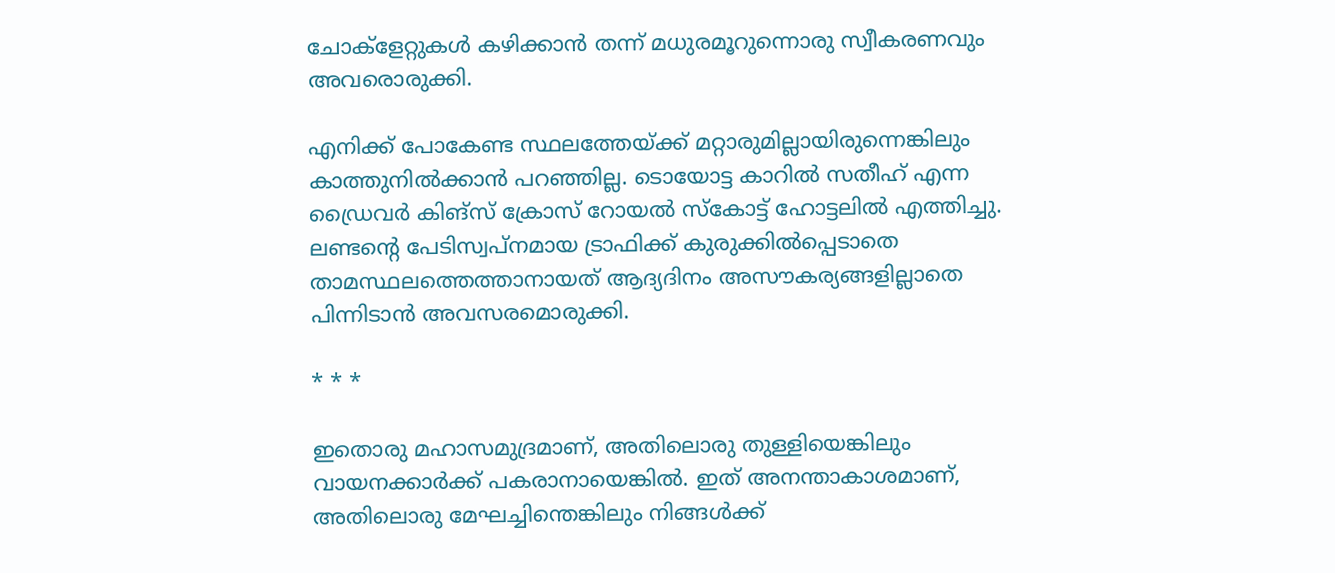ചോക്‌ളേറ്റുകള്‍ കഴിക്കാന്‍ തന്ന് മധുരമൂറുന്നൊരു സ്വീകരണവും അവരൊരുക്കി.

എനിക്ക് പോകേണ്ട സ്ഥലത്തേയ്ക്ക് മറ്റാരുമില്ലായിരുന്നെങ്കിലും കാത്തുനില്‍ക്കാന്‍ പറഞ്ഞില്ല. ടൊയോട്ട കാറില്‍ സതീഹ് എന്ന ഡ്രൈവര്‍ കിങ്‌സ് ക്രോസ് റോയല്‍ സ്‌കോട്ട് ഹോട്ടലില്‍ എത്തിച്ചു. ലണ്ടന്റെ പേടിസ്വപ്നമായ ട്രാഫിക്ക് കുരുക്കില്‍പ്പെടാതെ താമസ്ഥലത്തെത്താനായത് ആദ്യദിനം അസൗകര്യങ്ങളില്ലാതെ പിന്നിടാന്‍ അവസരമൊരുക്കി.

* * *

ഇതൊരു മഹാസമുദ്രമാണ്, അതിലൊരു തുള്ളിയെങ്കിലും വായനക്കാര്‍ക്ക് പകരാനായെങ്കില്‍. ഇത് അനന്താകാശമാണ്, അതിലൊരു മേഘച്ചിന്തെങ്കിലും നിങ്ങള്‍ക്ക്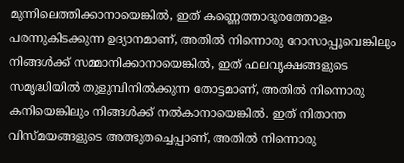മുന്നിലെത്തിക്കാനായെങ്കില്‍, ഇത് കണ്ണെത്താദൂരത്തോളം പരന്നുകിടക്കുന്ന ഉദ്യാനമാണ്, അതില്‍ നിന്നൊരു റോസാപ്പൂവെങ്കിലും നിങ്ങള്‍ക്ക് സമ്മാനിക്കാനായെങ്കില്‍, ഇത് ഫലവൃക്ഷങ്ങളുടെ സമൃദ്ധിയില്‍ തുളുമ്പിനില്‍ക്കുന്ന തോട്ടമാണ്, അതില്‍ നിന്നൊരു കനിയെങ്കിലും നിങ്ങള്‍ക്ക് നല്‍കാനായെങ്കില്‍. ഇത് നിതാന്ത വിസ്മയങ്ങളുടെ അത്ഭുതച്ചെപ്പാണ്, അതില്‍ നിന്നൊരു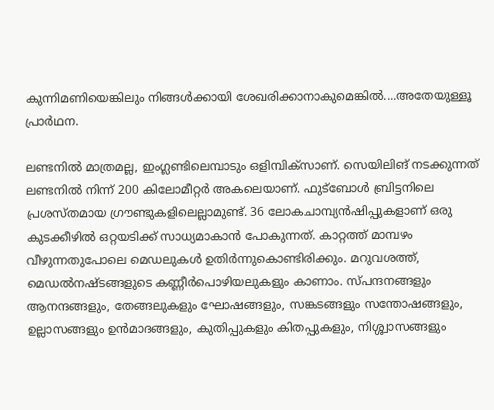കുന്നിമണിയെങ്കിലും നിങ്ങള്‍ക്കായി ശേഖരിക്കാനാകുമെങ്കില്‍....അതേയുള്ളൂ പ്രാര്‍ഥന.

ലണ്ടനില്‍ മാത്രമല്ല, ഇംഗ്ലണ്ടിലെമ്പാടും ഒളിമ്പിക്‌സാണ്. സെയിലിങ് നടക്കുന്നത് ലണ്ടനില്‍ നിന്ന് 200 കിലോമീറ്റര്‍ അകലെയാണ്. ഫുട്‌ബോള്‍ ബ്രിട്ടനിലെ പ്രശസ്തമായ ഗ്രൗണ്ടുകളിലെല്ലാമുണ്ട്. 36 ലോകചാമ്പ്യന്‍ഷിപ്പുകളാണ് ഒരു കുടക്കീഴില്‍ ഒറ്റയടിക്ക് സാധ്യമാകാന്‍ പോകുന്നത്. കാറ്റത്ത് മാമ്പഴം വീഴുന്നതുപോലെ മെഡലുകള്‍ ഉതിര്‍ന്നുകൊണ്ടിരിക്കും. മറുവശത്ത്, മെഡല്‍നഷ്ടങ്ങളുടെ കണ്ണീര്‍പൊഴിയലുകളും കാണാം. സ്പന്ദനങ്ങളും ആനന്ദങ്ങളും, തേങ്ങലുകളും ഘോഷങ്ങളും, സങ്കടങ്ങളും സന്തോഷങ്ങളും, ഉല്ലാസങ്ങളും ഉന്‍മാദങ്ങളും, കുതിപ്പുകളും കിതപ്പുകളും, നിശ്ശ്വാസങ്ങളും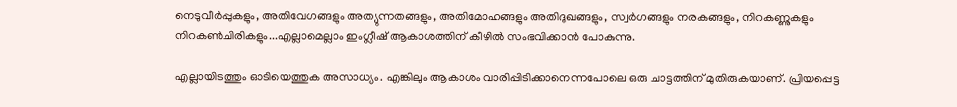നെടുവീര്‍പ്പുകളും, അതിവേഗങ്ങളും അത്യുന്നതങ്ങളും, അതിമോഹങ്ങളും അതിദുഖങ്ങളും, സ്വര്‍ഗങ്ങളും നരകങ്ങളും, നിറകണ്ണുകളും നിറകണ്‍ചിരികളും...എല്ലാമെല്ലാം ഇംഗ്ലീഷ് ആകാശത്തിന് കീഴില്‍ സംഭവിക്കാന്‍ പോകുന്നു.

എല്ലായിടത്തും ഓടിയെത്തുക അസാധ്യം. എങ്കിലും ആകാശം വാരിപ്പിടിക്കാനെന്നപോലെ ഒരു ചാട്ടത്തിന് മുതിരുകയാണ്. പ്രിയപ്പെട്ട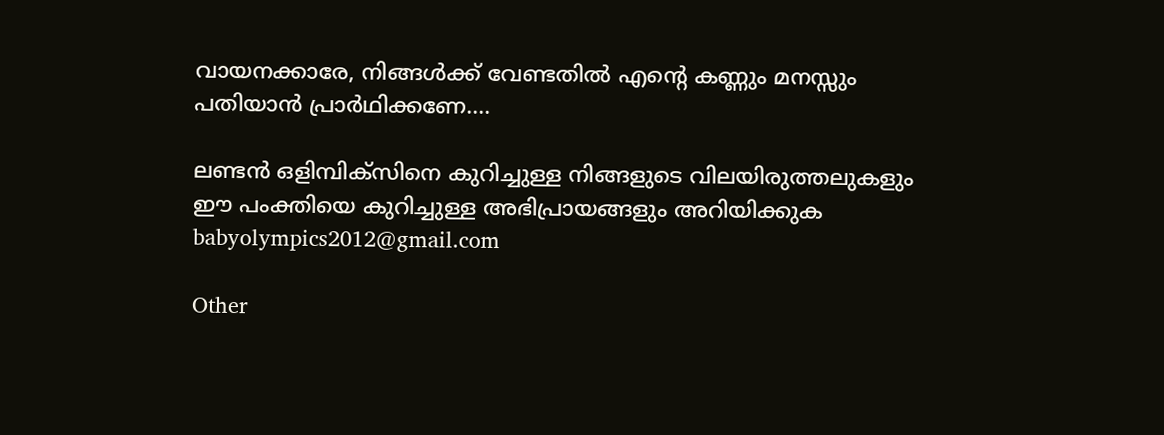വായനക്കാരേ, നിങ്ങള്‍ക്ക് വേണ്ടതില്‍ എന്റെ കണ്ണും മനസ്സും പതിയാന്‍ പ്രാര്‍ഥിക്കണേ....

ലണ്ടന്‍ ഒളിമ്പിക്‌സിനെ കുറിച്ചുള്ള നിങ്ങളുടെ വിലയിരുത്തലുകളും ഈ പംക്തിയെ കുറിച്ചുള്ള അഭിപ്രായങ്ങളും അറിയിക്കുക babyolympics2012@gmail.com

Other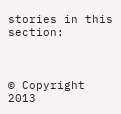stories in this section:



© Copyright 2013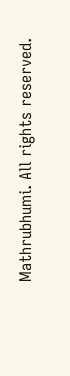Mathrubhumi. All rights reserved.